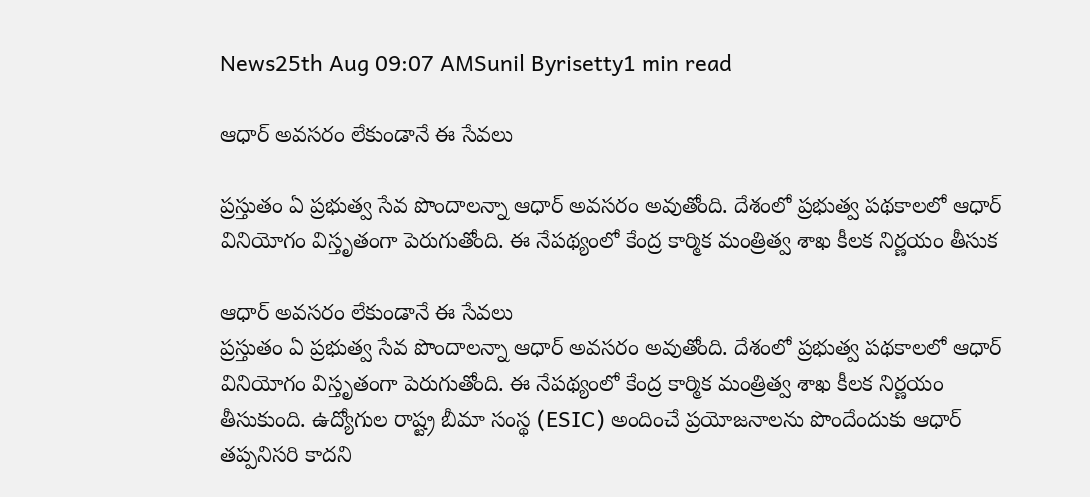News25th Aug 09:07 AMSunil Byrisetty1 min read

ఆధార్ అవసరం లేకుండానే ఈ సేవలు

ప్రస్తుతం ఏ ప్రభుత్వ సేవ పొందాలన్నా ఆధార్ అవసరం అవుతోంది. దేశంలో ప్రభుత్వ పథకాలలో ఆధార్ వినియోగం విస్తృతంగా పెరుగుతోంది. ఈ నేపథ్యంలో కేంద్ర కార్మిక మంత్రిత్వ శాఖ కీలక నిర్ణయం తీసుక

ఆధార్ అవసరం లేకుండానే ఈ సేవలు
ప్రస్తుతం ఏ ప్రభుత్వ సేవ పొందాలన్నా ఆధార్ అవసరం అవుతోంది. దేశంలో ప్రభుత్వ పథకాలలో ఆధార్ వినియోగం విస్తృతంగా పెరుగుతోంది. ఈ నేపథ్యంలో కేంద్ర కార్మిక మంత్రిత్వ శాఖ కీలక నిర్ణయం తీసుకుంది. ఉద్యోగుల రాష్ట్ర బీమా సంస్థ (ESIC) అందించే ప్రయోజనాలను పొందేందుకు ఆధార్ తప్పనిసరి కాదని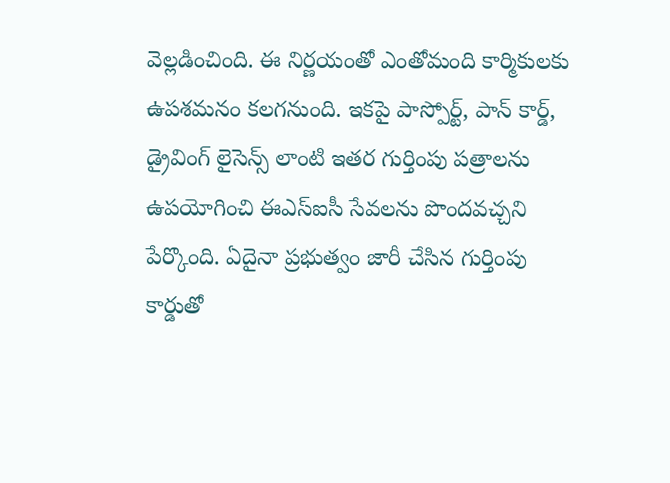వెల్లడించింది. ఈ నిర్ణయంతో ఎంతోమంది కార్మికులకు ఉపశమనం కలగనుంది. ఇకపై పాస్పోర్ట్, పాన్ కార్డ్, డ్రైవింగ్ లైసెన్స్ లాంటి ఇతర గుర్తింపు పత్రాలను ఉపయోగించి ఈఎస్ఐసీ సేవలను పొందవచ్చని పేర్కొంది. ఏదైనా ప్రభుత్వం జారీ చేసిన గుర్తింపు కార్డుతో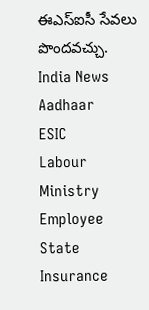ఈఎస్ఐసీ సేవలు పొందవచ్చు.
India News
Aadhaar
ESIC
Labour Ministry
Employee State Insurance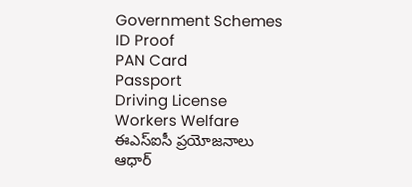Government Schemes
ID Proof
PAN Card
Passport
Driving License
Workers Welfare
ఈఎస్ఐసీ ప్రయోజనాలు
ఆధార్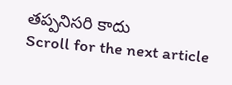తప్పనిసరి కాదు
Scroll for the next article